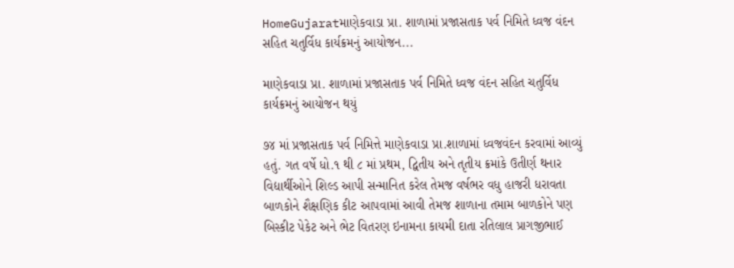HomeGujaratમાણેકવાડા પ્રા. શાળામાં પ્રજાસતાક પર્વ નિમિતે ધ્વજ વંદન સહિત ચતુર્વિધ કાર્યક્રમનું આયોજન...

માણેકવાડા પ્રા. શાળામાં પ્રજાસતાક પર્વ નિમિતે ધ્વજ વંદન સહિત ચતુર્વિધ કાર્યક્રમનું આયોજન થયું

૭૪ માં પ્રજાસતાક પર્વ નિમિત્તે માણેકવાડા પ્રા.શાળામાં ધ્વજવંદન કરવામાં આવ્યું હતું. ગત વર્ષે ધો.૧ થી ૮ માં પ્રથમ, દ્વિતીય અને તૃતીય ક્રમાંકે ઉતીર્ણ થનાર વિદ્યાર્થીઓને શિલ્ડ આપી સન્માનિત કરેલ તેમજ વર્ષભર વધુ હાજરી ધરાવતા બાળકોને શૈક્ષણિક કીટ આપવામાં આવી તેમજ શાળાના તમામ બાળકોને પણ બિસ્કીટ પેકેટ અને ભેટ વિતરણ ઇનામના કાયમી દાતા રતિલાલ પ્રાગજીભાઈ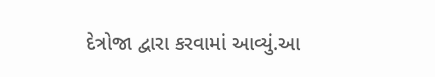દેત્રોજા દ્વારા કરવામાં આવ્યું.આ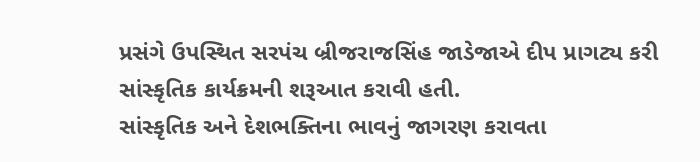પ્રસંગે ઉપસ્થિત સરપંચ બ્રીજરાજસિંહ જાડેજાએ દીપ પ્રાગટ્ય કરી સાંસ્કૃતિક કાર્યક્રમની શરૂઆત કરાવી હતી.
સાંસ્કૃતિક અને દેશભક્તિના ભાવનું જાગરણ કરાવતા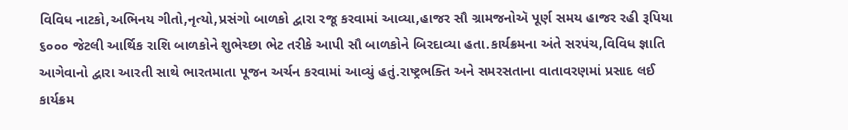વિવિધ નાટકો,અભિનય ગીતો,નૃત્યો,પ્રસંગો બાળકો દ્વારા રજૂ કરવામાં આવ્યા,હાજર સૌ ગ્રામજનોઍ પૂર્ણ સમય હાજર રહી રૂપિયા ૬૦૦૦ જેટલી આર્થિક રાશિ બાળકોને શુભેચ્છા ભેટ તરીકે આપી સૌ બાળકોને બિરદાવ્યા હતા.કાર્યક્રમના અંતે સરપંચ,વિવિધ જ્ઞાતિ આગેવાનો દ્વારા આરતી સાથે ભારતમાતા પૂજન અર્ચન કરવામાં આવ્યું હતું.રાષ્ટ્રભક્તિ અને સમરસતાના વાતાવરણમાં પ્રસાદ લઈ કાર્યક્રમ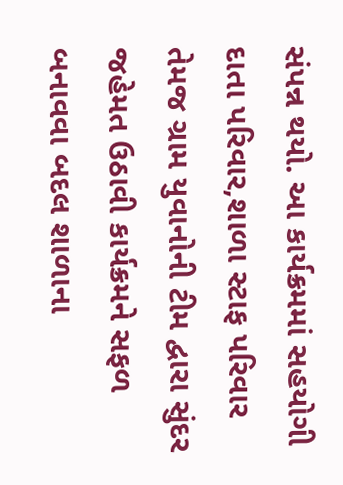સંપન્ન થયો. આ કાર્યક્રમમાં સહયોગી દાતા પરિવાર,શાળા સ્ટાફ પરિવાર તેમજ ગ્રામ યુવાનોની ટીમ દ્વારા સુંદર જહેમત ઉઠાવી કાર્યક્રમને સફળ બનાવવા બદલ શાળાના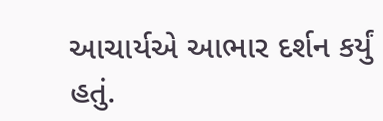આચાર્યએ આભાર દર્શન કર્યું હતું.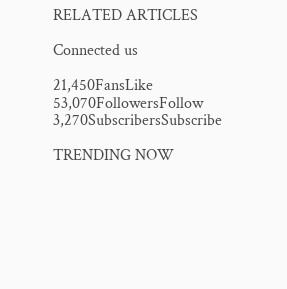RELATED ARTICLES

Connected us

21,450FansLike
53,070FollowersFollow
3,270SubscribersSubscribe

TRENDING NOW